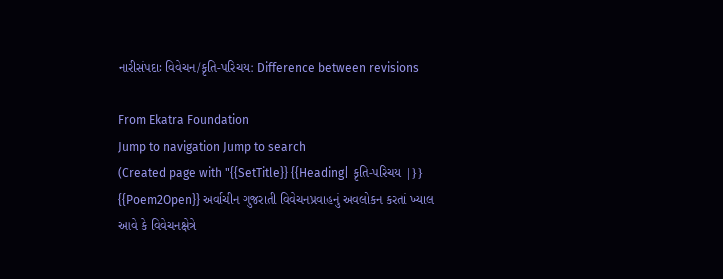નારીસંપદાઃ વિવેચન/કૃતિ-પરિચય: Difference between revisions

From Ekatra Foundation
Jump to navigation Jump to search
(Created page with "{{SetTitle}} {{Heading| કૃતિ-પરિચય |}} {{Poem2Open}} અર્વાચીન ગુજરાતી વિવેચનપ્રવાહનું અવલોકન કરતાં ખ્યાલ આવે કે વિવેચનક્ષેત્રે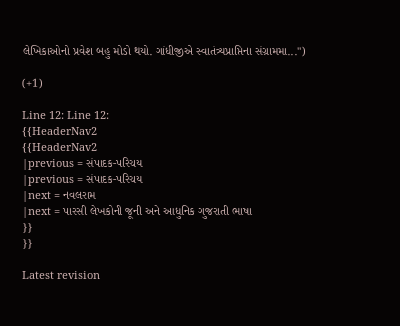લેખિકાઓનો પ્રવેશ બહુ મોડો થયો. ગાંધીજીએ સ્વાતંત્ર્યપ્રાપ્તિના સંગ્રામમા...")

(+1)

Line 12: Line 12:
{{HeaderNav2
{{HeaderNav2
|previous = સંપાદક-પરિચય
|previous = સંપાદક-પરિચય
|next = નવલરામ
|next = પારસી લેખકોની જૂની અને આધુનિક ગુજરાતી ભાષા
}}
}}

Latest revision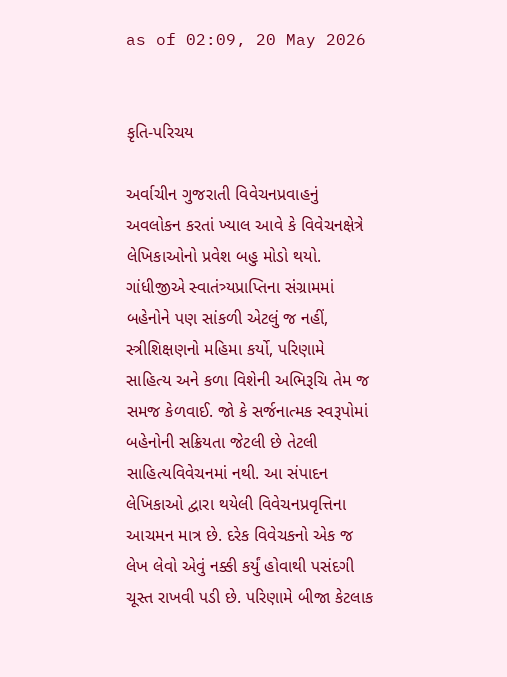as of 02:09, 20 May 2026


કૃતિ-પરિચય

અર્વાચીન ગુજરાતી વિવેચનપ્રવાહનું અવલોકન કરતાં ખ્યાલ આવે કે વિવેચનક્ષેત્રે લેખિકાઓનો પ્રવેશ બહુ મોડો થયો. ગાંધીજીએ સ્વાતંત્ર્યપ્રાપ્તિના સંગ્રામમાં બહેનોને પણ સાંકળી એટલું જ નહીં, સ્ત્રીશિક્ષણનો મહિમા કર્યો, પરિણામે સાહિત્ય અને કળા વિશેની અભિરૂચિ તેમ જ સમજ કેળવાઈ. જો કે સર્જનાત્મક સ્વરૂપોમાં બહેનોની સક્રિયતા જેટલી છે તેટલી સાહિત્યવિવેચનમાં નથી. આ સંપાદન લેખિકાઓ દ્વારા થયેલી વિવેચનપ્રવૃત્તિના આચમન માત્ર છે. દરેક વિવેચકનો એક જ લેખ લેવો એવું નક્કી કર્યું હોવાથી પસંદગી ચૂસ્ત રાખવી પડી છે. પરિણામે બીજા કેટલાક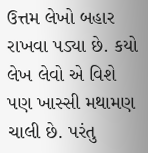ઉત્તમ લેખો બહાર રાખવા પડ્યા છે. કયો લેખ લેવો એ વિશે પણ ખાસ્સી મથામણ ચાલી છે. પરંતુ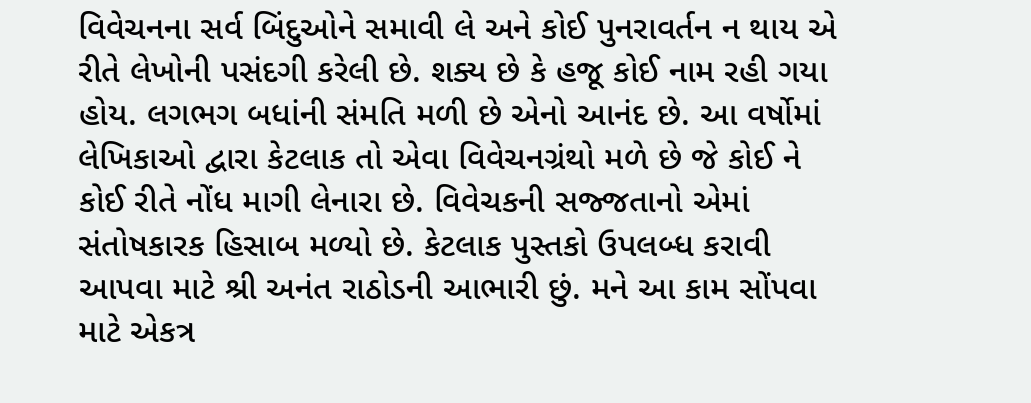વિવેચનના સર્વ બિંદુઓને સમાવી લે અને કોઈ પુનરાવર્તન ન થાય એ રીતે લેખોની પસંદગી કરેલી છે. શક્ય છે કે હજૂ કોઈ નામ રહી ગયા હોય. લગભગ બધાંની સંમતિ મળી છે એનો આનંદ છે. આ વર્ષોમાં લેખિકાઓ દ્વારા કેટલાક તો એવા વિવેચનગ્રંથો મળે છે જે કોઈ ને કોઈ રીતે નોંધ માગી લેનારા છે. વિવેચકની સજ્જતાનો એમાં સંતોષકારક હિસાબ મળ્યો છે. કેટલાક પુસ્તકો ઉપલબ્ધ કરાવી આપવા માટે શ્રી અનંત રાઠોડની આભારી છું. મને આ કામ સોંપવા માટે એકત્ર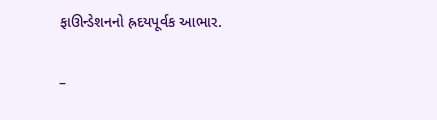ફાઊન્ડેશનનો હ્રદયપૂર્વક આભાર.

–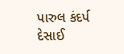પારુલ કંદર્પ દેસાઈ